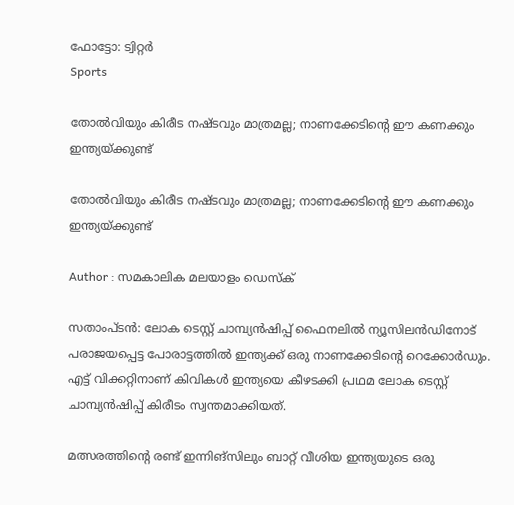ഫോട്ടോ: ട്വിറ്റർ
Sports

തോല്‍വിയും കിരീട നഷ്ടവും മാത്രമല്ല; നാണക്കേടിന്റെ ഈ കണക്കും ഇന്ത്യയ്ക്കുണ്ട്

തോല്‍വിയും കിരീട നഷ്ടവും മാത്രമല്ല; നാണക്കേടിന്റെ ഈ കണക്കും ഇന്ത്യയ്ക്കുണ്ട്

Author : സമകാലിക മലയാളം ഡെസ്ക്

സതാംപ്ടന്‍: ലോക ടെസ്റ്റ് ചാമ്പ്യന്‍ഷിപ്പ് ഫൈനലില്‍ ന്യൂസിലന്‍ഡിനോട് പരാജയപ്പെട്ട പോരാട്ടത്തില്‍ ഇന്ത്യക്ക് ഒരു നാണക്കേടിന്റെ റെക്കോര്‍ഡും. എട്ട് വിക്കറ്റിനാണ് കിവികള്‍ ഇന്ത്യയെ കീഴടക്കി പ്രഥമ ലോക ടെസ്റ്റ് ചാമ്പ്യന്‍ഷിപ്പ് കിരീടം സ്വന്തമാക്കിയത്.

മത്സരത്തിന്റെ രണ്ട് ഇന്നിങ്‌സിലും ബാറ്റ് വീശിയ ഇന്ത്യയുടെ ഒരു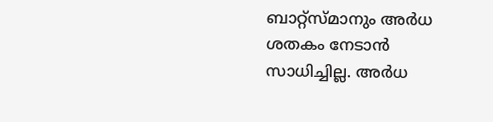ബാറ്റ്‌സ്മാനും അര്‍ധ ശതകം നേടാന്‍ സാധിച്ചില്ല. അര്‍ധ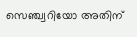സെഞ്ച്വറിയോ അതിന്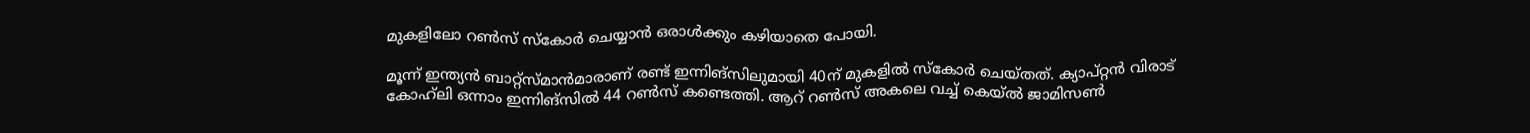മുകളിലോ റണ്‍സ് സ്‌കോര്‍ ചെയ്യാന്‍ ഒരാള്‍ക്കും കഴിയാതെ പോയി.

മൂന്ന് ഇന്ത്യന്‍ ബാറ്റ്‌സ്മാന്‍മാരാണ് രണ്ട് ഇന്നിങ്‌സിലുമായി 40ന് മുകളില്‍ സ്‌കോര്‍ ചെയ്തത്. ക്യാപ്റ്റന്‍ വിരാട് കോഹ്‌ലി ഒന്നാം ഇന്നിങ്‌സില്‍ 44 റണ്‍സ് കണ്ടെത്തി. ആറ് റണ്‍സ് അകലെ വച്ച് കെയ്ല്‍ ജാമിസണ്‍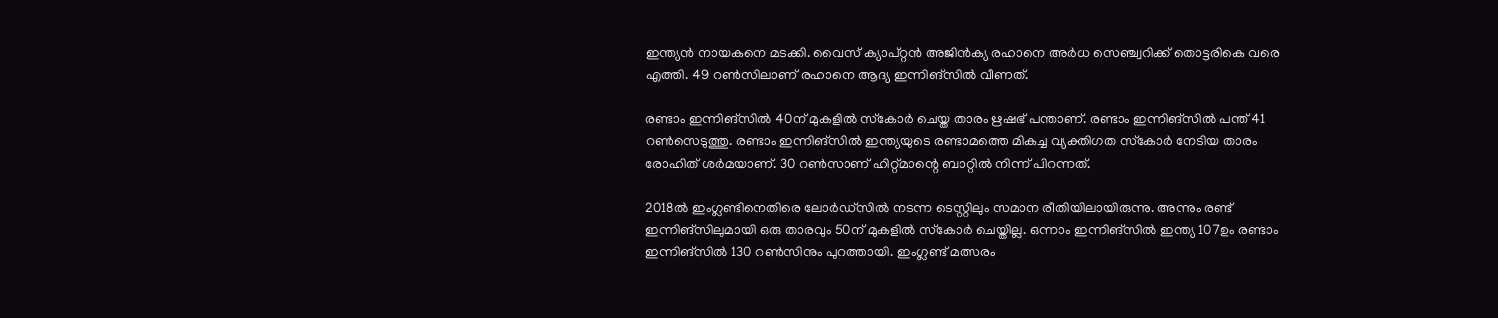ഇന്ത്യന്‍ നായകനെ മടക്കി. വൈസ് ക്യാപ്റ്റന്‍ അജിന്‍ക്യ രഹാനെ അര്‍ധ സെഞ്ച്വറിക്ക് തൊട്ടരികെ വരെ എത്തി. 49 റണ്‍സിലാണ് രഹാനെ ആദ്യ ഇന്നിങ്‌സില്‍ വീണത്.

രണ്ടാം ഇന്നിങ്‌സില്‍ 40ന് മുകളില്‍ സ്‌കോര്‍ ചെയ്ത താരം ഋഷഭ് പന്താണ്. രണ്ടാം ഇന്നിങ്‌സില്‍ പന്ത് 41 റണ്‍സെടുത്തു. രണ്ടാം ഇന്നിങ്‌സില്‍ ഇന്ത്യയുടെ രണ്ടാമത്തെ മികച്ച വ്യക്തിഗത സ്‌കോര്‍ നേടിയ താരം രോഹിത് ശര്‍മയാണ്. 30 റണ്‍സാണ് ഹിറ്റ്മാന്റെ ബാറ്റില്‍ നിന്ന് പിറന്നത്.

2018ല്‍ ഇംഗ്ലണ്ടിനെതിരെ ലോര്‍ഡ്‌സില്‍ നടന്ന ടെസ്റ്റിലും സമാന രീതിയിലായിരുന്നു. അന്നും രണ്ട് ഇന്നിങ്‌സിലുമായി ഒരു താരവും 50ന് മുകളില്‍ സ്‌കോര്‍ ചെയ്തില്ല. ഒന്നാം ഇന്നിങ്‌സില്‍ ഇന്ത്യ 107ഉം രണ്ടാം ഇന്നിങ്‌സില്‍ 130 റണ്‍സിനും പുറത്തായി. ഇംഗ്ലണ്ട് മത്സരം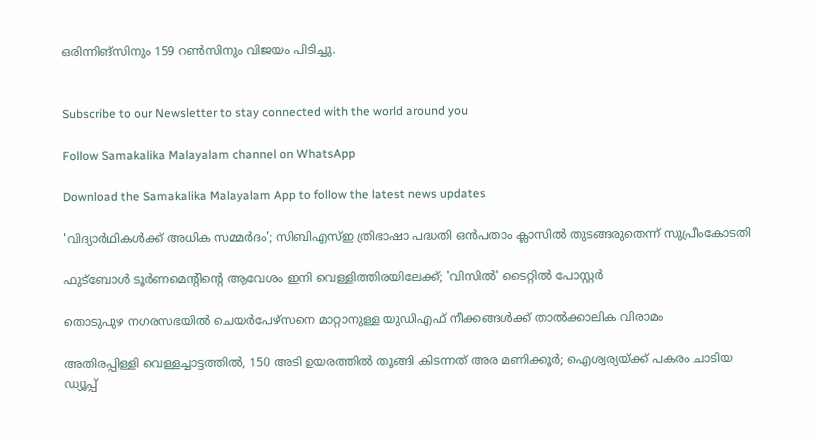ഒരിന്നിങ്‌സിനും 159 റണ്‍സിനും വിജയം പിടിച്ചു.


Subscribe to our Newsletter to stay connected with the world around you

Follow Samakalika Malayalam channel on WhatsApp

Download the Samakalika Malayalam App to follow the latest news updates

'വിദ്യാര്‍ഥികള്‍ക്ക് അധിക സമ്മര്‍ദം'; സിബിഎസ്ഇ ത്രിഭാഷാ പദ്ധതി ഒന്‍പതാം ക്ലാസില്‍ തുടങ്ങരുതെന്ന് സുപ്രീംകോടതി

ഫുട്ബോൾ ടൂർണമെൻ്റിന്റെ ആവേശം ഇനി വെള്ളിത്തിരയിലേക്ക്; 'വിസിൽ' ടൈറ്റിൽ പോസ്റ്റർ

തൊടുപുഴ നഗരസഭയിൽ ചെയർപേഴ്സനെ മാറ്റാനുള്ള യുഡിഎഫ് നീക്കങ്ങൾക്ക് താൽക്കാലിക വിരാമം

അതിരപ്പിള്ളി വെള്ളച്ചാട്ടത്തില്‍, 150 അടി ഉയരത്തില്‍ തൂങ്ങി കിടന്നത് അര മണിക്കൂര്‍; ഐശ്വര്യയ്ക്ക് പകരം ചാടിയ ഡ്യൂപ്പ്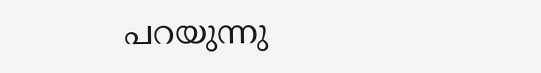പറയുന്നു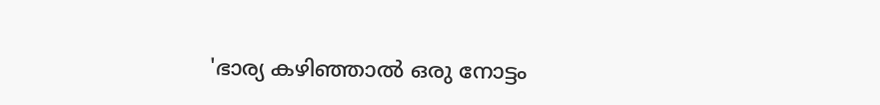'ഭാര്യ കഴി‍ഞ്ഞാൽ ഒരു നോട്ടം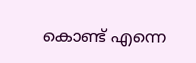കൊണ്ട് എന്നെ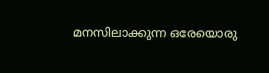മനസിലാക്കുന്ന ഒരേയൊരു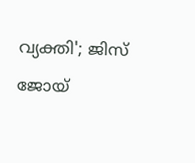വ്യക്തി'; ജിസ് ജോയ്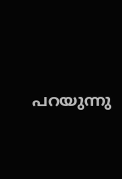പറയുന്നു